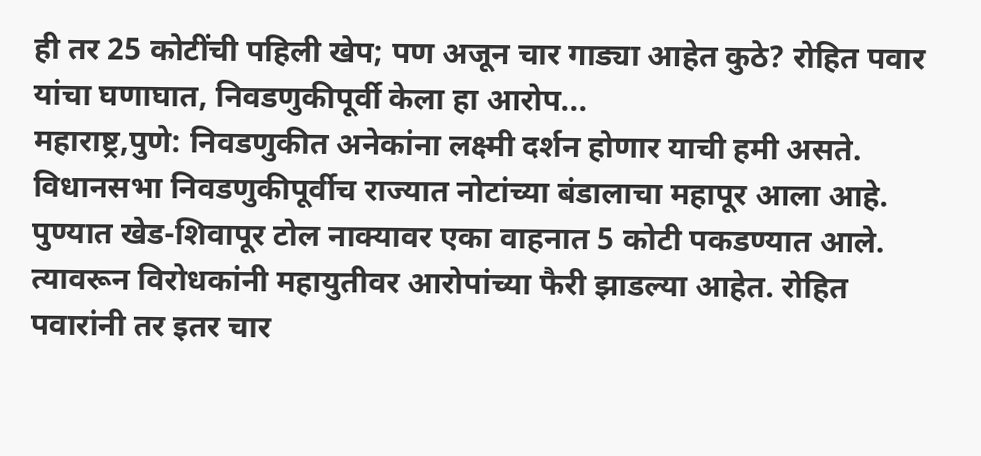ही तर 25 कोटींची पहिली खेप; पण अजून चार गाड्या आहेत कुठे? रोहित पवार यांचा घणाघात, निवडणुकीपूर्वी केला हा आरोप...
महाराष्ट्र,पुणे: निवडणुकीत अनेकांना लक्ष्मी दर्शन होणार याची हमी असते. विधानसभा निवडणुकीपूर्वीच राज्यात नोटांच्या बंडालाचा महापूर आला आहे. पुण्यात खेड-शिवापूर टोल नाक्यावर एका वाहनात 5 कोटी पकडण्यात आले. त्यावरून विरोधकांनी महायुतीवर आरोपांच्या फैरी झाडल्या आहेत. रोहित पवारांनी तर इतर चार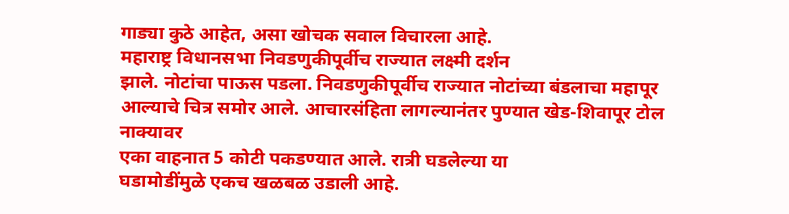गाड्या कुठे आहेत, असा खोचक सवाल विचारला आहे.
महाराष्ट्र विधानसभा निवडणुकीपूर्वीच राज्यात लक्ष्मी दर्शन
झाले. नोटांचा पाऊस पडला. निवडणुकीपूर्वीच राज्यात नोटांच्या बंडलाचा महापूर
आल्याचे चित्र समोर आले. आचारसंहिता लागल्यानंतर पुण्यात खेड-शिवापूर टोल नाक्यावर
एका वाहनात 5 कोटी पकडण्यात आले. रात्री घडलेल्या या
घडामोडींमुळे एकच खळबळ उडाली आहे.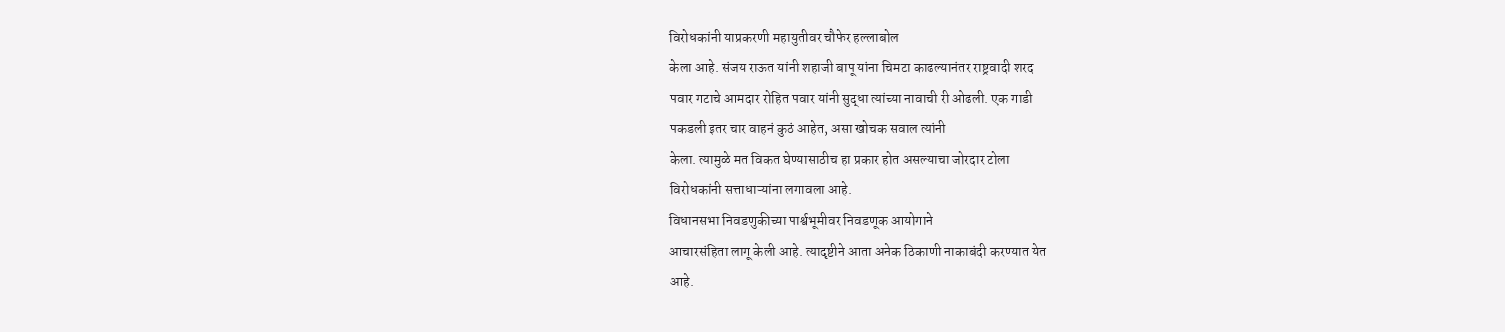विरोधकांनी याप्रकरणी महायुतीवर चौफेर हल्लाबोल
केला आहे. संजय राऊत यांनी शहाजी बापू यांना चिमटा काढल्यानंतर राष्ट्रवादी शरद
पवार गटाचे आमदार रोहित पवार यांनी सुद्धा त्यांच्या नावाची री ओढली. एक गाडी
पकडली इतर चार वाहनं कुठं आहेत, असा खोचक सवाल त्यांनी
केला. त्यामुळे मत विकत घेण्यासाठीच हा प्रकार होत असल्याचा जोरदार टोला
विरोधकांनी सत्ताधाऱ्यांना लगावला आहे.
विधानसभा निवडणुकीच्या पार्श्वभूमीवर निवडणूक आयोगाने
आचारसंहिता लागू केली आहे. त्यादृष्टीने आता अनेक ठिकाणी नाकाबंदी करण्यात येत
आहे.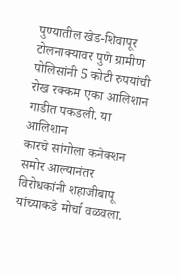पुण्यातील खेड-शिवापूर टोलनाक्यावर पुणे ग्रामीण पोलिसांनी 5 कोटी रुपयांची रोख रक्कम एका आलिशान गाडीत पकडली. या आलिशान
कारचे सांगोला कनेक्शन समोर आल्यानंतर विरोधकांनी शहाजीबापू यांच्याकडे मोर्चा वळवला.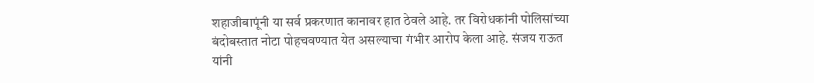शहाजीबापूंनी या सर्व प्रकरणात कानावर हात ठेवले आहे. तर विरोधकांनी पोलिसांच्या
बंदोबस्तात नोटा पोहचवण्यात येत असल्याचा गंभीर आरोप केला आहे. संजय राऊत यांनी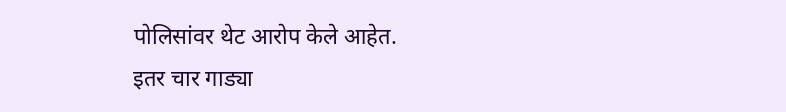पोलिसांवर थेट आरोप केले आहेत.
इतर चार गाड्या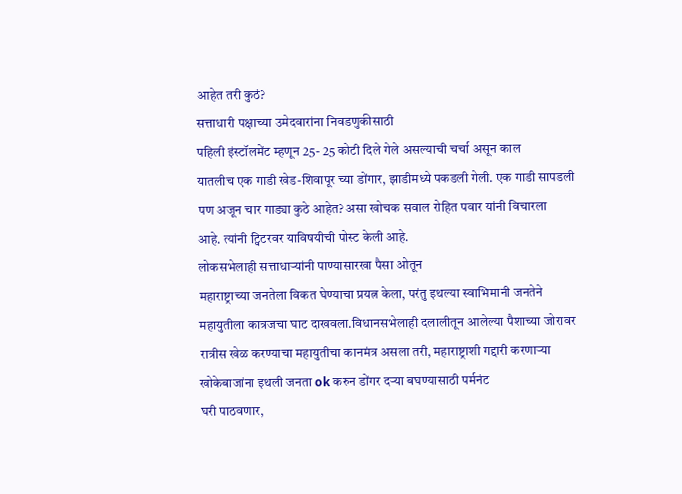आहेत तरी कुठं?
सत्ताधारी पक्षाच्या उमेदवारांना निवडणुकीसाठी
पहिली इंस्टॉलमेंट म्हणून 25- 25 कोटी दिले गेले असल्याची चर्चा असून काल
यातलीच एक गाडी खेड-शिवापूर च्या डोंगार, झाडीमध्ये पकडली गेली. एक गाडी सापडली
पण अजून चार गाड्या कुठे आहेत? असा खोचक सवाल रोहित पवार यांनी विचारला
आहे. त्यांनी ट्विटरवर याविषयीची पोस्ट केली आहे.
लोकसभेलाही सत्ताधाऱ्यांनी पाण्यासारखा पैसा ओतून
महाराष्ट्राच्या जनतेला विकत घेण्याचा प्रयत्न केला, परंतु इथल्या स्वाभिमानी जनतेने
महायुतीला कात्रजचा घाट दाखवला.विधानसभेलाही दलालीतून आलेल्या पैशाच्या जोरावर
रात्रीस खेळ करण्याचा महायुतीचा कानमंत्र असला तरी, महाराष्ट्राशी गद्दारी करणाऱ्या
खोकेबाजांना इथली जनता ok करुन डोंगर दऱ्या बघण्यासाठी पर्मनंट
घरी पाठवणार,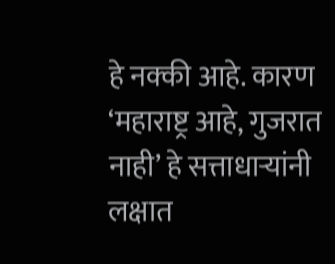हे नक्की आहे. कारण ‘महाराष्ट्र आहे, गुजरात नाही’ हे सत्ताधाऱ्यांनी लक्षात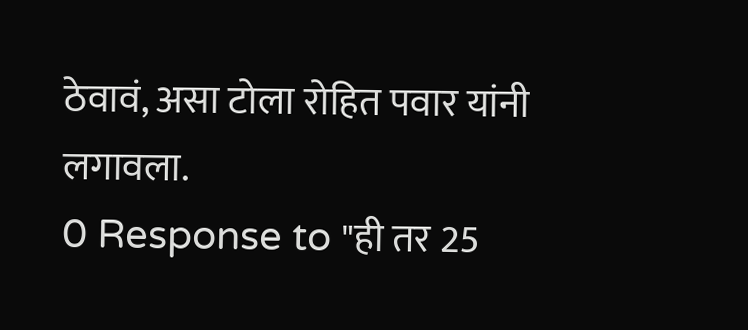ठेवावं, असा टोला रोहित पवार यांनी लगावला.
0 Response to "ही तर 25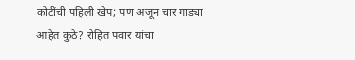कोटींची पहिली खेप; पण अजून चार गाड्या आहेत कुठे? रोहित पवार यांचा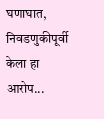घणाघात, निवडणुकीपूर्वी केला हा आरोप...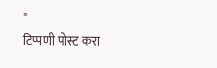"
टिप्पणी पोस्ट करा